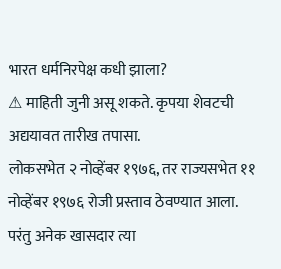भारत धर्मनिरपेक्ष कधी झाला?
⚠ माहिती जुनी असू शकते. कृपया शेवटची अद्ययावत तारीख तपासा.
लोकसभेत २ नोव्हेंबर १९७६, तर राज्यसभेत ११ नोव्हेंबर १९७६ रोजी प्रस्ताव ठेवण्यात आला. परंतु अनेक खासदार त्या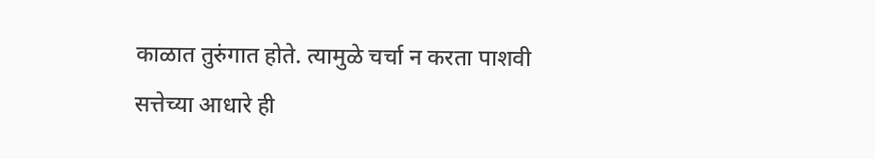काळात तुरुंगात होते. त्यामुळे चर्चा न करता पाशवी सत्तेच्या आधारे ही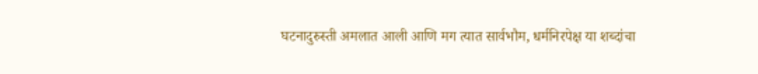घटनादुरुस्ती अमलात आली आणि मग त्यात सार्वभौम, धर्मनिरपेक्ष या शब्दांचा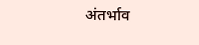अंतर्भाव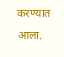करण्यात आला.